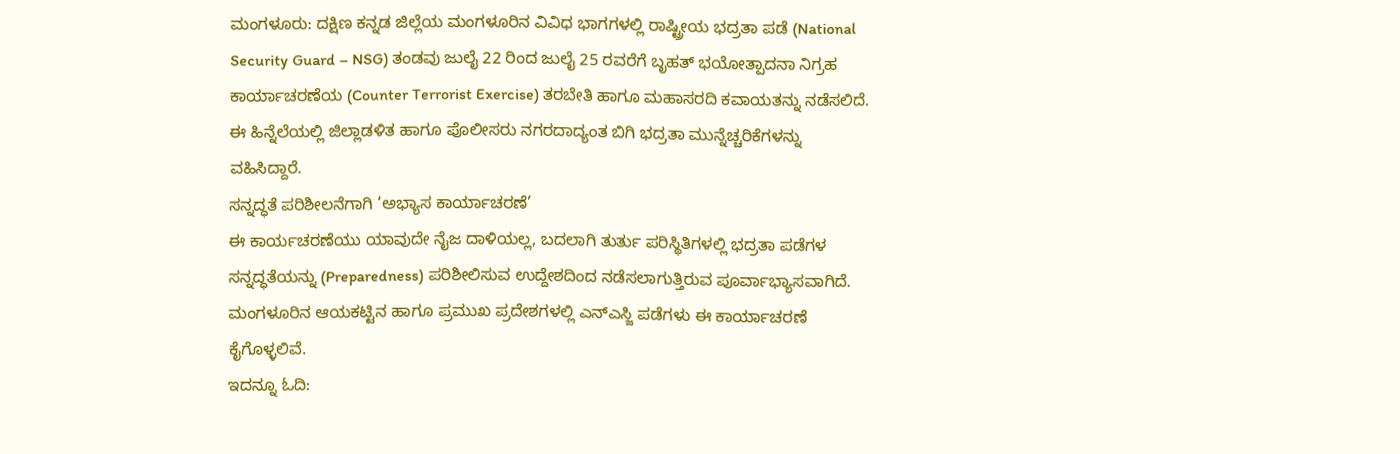ಮಂಗಳೂರು: ದಕ್ಷಿಣ ಕನ್ನಡ ಜಿಲ್ಲೆಯ ಮಂಗಳೂರಿನ ವಿವಿಧ ಭಾಗಗಳಲ್ಲಿ ರಾಷ್ಟ್ರೀಯ ಭದ್ರತಾ ಪಡೆ (National Security Guard – NSG) ತಂಡವು ಜುಲೈ 22 ರಿಂದ ಜುಲೈ 25 ರವರೆಗೆ ಬೃಹತ್ ಭಯೋತ್ಪಾದನಾ ನಿಗ್ರಹ ಕಾರ್ಯಾಚರಣೆಯ (Counter Terrorist Exercise) ತರಬೇತಿ ಹಾಗೂ ಮಹಾಸರದಿ ಕವಾಯತನ್ನು ನಡೆಸಲಿದೆ.
ಈ ಹಿನ್ನೆಲೆಯಲ್ಲಿ ಜಿಲ್ಲಾಡಳಿತ ಹಾಗೂ ಪೊಲೀಸರು ನಗರದಾದ್ಯಂತ ಬಿಗಿ ಭದ್ರತಾ ಮುನ್ನೆಚ್ಚರಿಕೆಗಳನ್ನು ವಹಿಸಿದ್ದಾರೆ.
ಸನ್ನದ್ಧತೆ ಪರಿಶೀಲನೆಗಾಗಿ ‘ಅಭ್ಯಾಸ ಕಾರ್ಯಾಚರಣೆ’
ಈ ಕಾರ್ಯಚರಣೆಯು ಯಾವುದೇ ನೈಜ ದಾಳಿಯಲ್ಲ, ಬದಲಾಗಿ ತುರ್ತು ಪರಿಸ್ಥಿತಿಗಳಲ್ಲಿ ಭದ್ರತಾ ಪಡೆಗಳ ಸನ್ನದ್ಧತೆಯನ್ನು (Preparedness) ಪರಿಶೀಲಿಸುವ ಉದ್ದೇಶದಿಂದ ನಡೆಸಲಾಗುತ್ತಿರುವ ಪೂರ್ವಾಭ್ಯಾಸವಾಗಿದೆ. ಮಂಗಳೂರಿನ ಆಯಕಟ್ಟಿನ ಹಾಗೂ ಪ್ರಮುಖ ಪ್ರದೇಶಗಳಲ್ಲಿ ಎನ್ಎಸ್ಜಿ ಪಡೆಗಳು ಈ ಕಾರ್ಯಾಚರಣೆ ಕೈಗೊಳ್ಳಲಿವೆ.
ಇದನ್ನೂ ಓದಿ: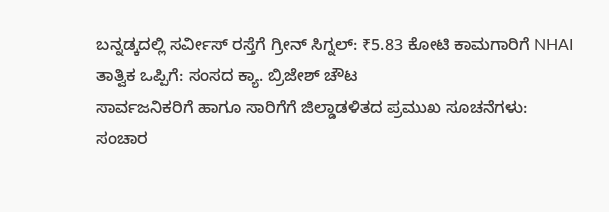ಬನ್ನಡ್ಕದಲ್ಲಿ ಸರ್ವೀಸ್ ರಸ್ತೆಗೆ ಗ್ರೀನ್ ಸಿಗ್ನಲ್: ₹5.83 ಕೋಟಿ ಕಾಮಗಾರಿಗೆ NHAI ತಾತ್ವಿಕ ಒಪ್ಪಿಗೆ: ಸಂಸದ ಕ್ಯಾ. ಬ್ರಿಜೇಶ್ ಚೌಟ
ಸಾರ್ವಜನಿಕರಿಗೆ ಹಾಗೂ ಸಾರಿಗೆಗೆ ಜಿಲ್ಡಾಡಳಿತದ ಪ್ರಮುಖ ಸೂಚನೆಗಳು:
ಸಂಚಾರ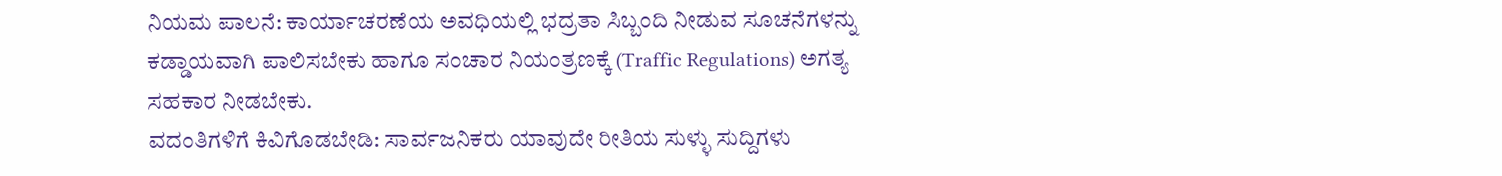ನಿಯಮ ಪಾಲನೆ: ಕಾರ್ಯಾಚರಣೆಯ ಅವಧಿಯಲ್ಲಿ ಭದ್ರತಾ ಸಿಬ್ಬಂದಿ ನೀಡುವ ಸೂಚನೆಗಳನ್ನು ಕಡ್ಡಾಯವಾಗಿ ಪಾಲಿಸಬೇಕು ಹಾಗೂ ಸಂಚಾರ ನಿಯಂತ್ರಣಕ್ಕೆ (Traffic Regulations) ಅಗತ್ಯ ಸಹಕಾರ ನೀಡಬೇಕು.
ವದಂತಿಗಳಿಗೆ ಕಿವಿಗೊಡಬೇಡಿ: ಸಾರ್ವಜನಿಕರು ಯಾವುದೇ ರೀತಿಯ ಸುಳ್ಳು ಸುದ್ದಿಗಳು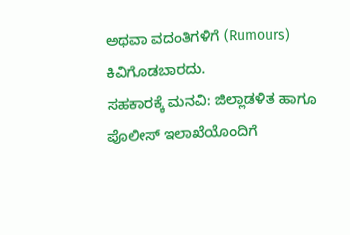ಅಥವಾ ವದಂತಿಗಳಿಗೆ (Rumours) ಕಿವಿಗೊಡಬಾರದು.
ಸಹಕಾರಕ್ಕೆ ಮನವಿ: ಜಿಲ್ಲಾಡಳಿತ ಹಾಗೂ ಪೊಲೀಸ್ ಇಲಾಖೆಯೊಂದಿಗೆ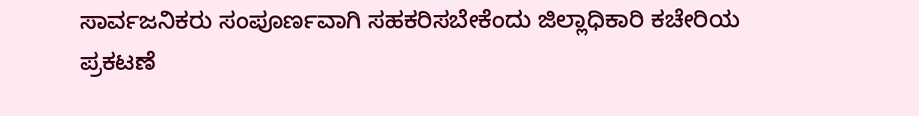ಸಾರ್ವಜನಿಕರು ಸಂಪೂರ್ಣವಾಗಿ ಸಹಕರಿಸಬೇಕೆಂದು ಜಿಲ್ಲಾಧಿಕಾರಿ ಕಚೇರಿಯ ಪ್ರಕಟಣೆ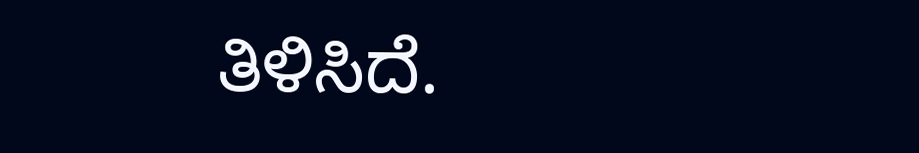ತಿಳಿಸಿದೆ.